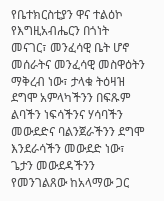የቤተክርስቲያን ዋና ተልዕኮ የእግዚአብሔርን በጎነት መናገር፣ መንፈሳዊ ቤት ሆኖ መሰራትና መንፈሳዊ መስዋዕትን ማቅረብ ነው፣ ታላቁ ትዕዛዝ ደግሞ አምላካችንን በፍጹም ልባችን ነፍሳችንና ሃሳባችን መውደድና ባልንጀራችንን ደግሞ እንደራሳችን መውደድ ነው፣ ጌታን መውደዳችንን የመንገልጸው ከአላማው ጋር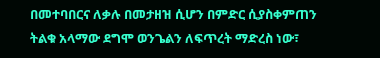በመተባበርና ለቃሉ በመታዘዝ ሲሆን በምድር ሲያስቀምጠን ትልቁ አላማው ደግሞ ወንጌልን ለፍጥረት ማድረስ ነው፣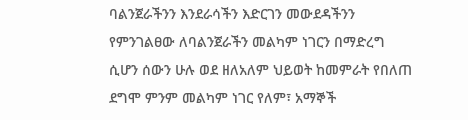ባልንጀራችንን እንደራሳችን እድርገን መውደዳችንን የምንገልፀው ለባልንጀራችን መልካም ነገርን በማድረግ ሲሆን ሰውን ሁሉ ወደ ዘለአለም ህይወት ከመምራት የበለጠ ደግሞ ምንም መልካም ነገር የለም፣ አማኞች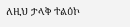ለዚህ ታላቅ ተልዕኮ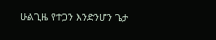ሁልጊዜ የተጋን እንድንሆን ጌታ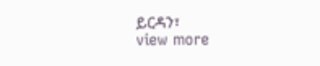ይርዳን፣
view more